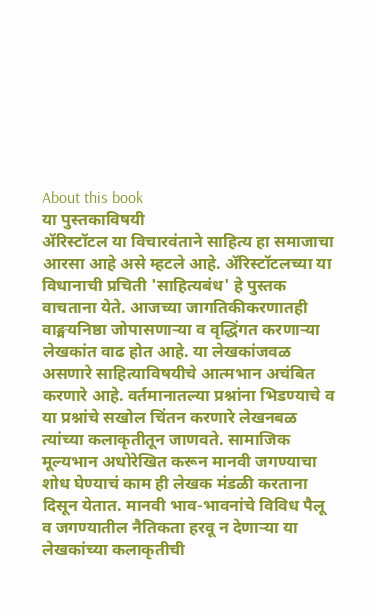About this book
या पुस्तकाविषयी
ॲरिस्टॉटल या विचारवंताने साहित्य हा समाजाचा आरसा आहे असे म्हटले आहे. ॲरिस्टॉटलच्या या विधानाची प्रचिती 'साहित्यबंध' हे पुस्तक वाचताना येते. आजच्या जागतिकीकरणातही वाङ्मयनिष्ठा जोपासणाऱ्या व वृद्धिंगत करणाऱ्या लेखकांत वाढ होत आहे. या लेखकांजवळ असणारे साहित्याविषयीचे आत्मभान अचंबित करणारे आहे. वर्तमानातल्या प्रश्नांना भिडण्याचे व या प्रश्नांचे सखोल चिंतन करणारे लेखनबळ त्यांच्या कलाकृतीतून जाणवते. सामाजिक मूल्यभान अधोरेखित करून मानवी जगण्याचा शोध घेण्याचं काम ही लेखक मंडळी करताना दिसून येतात. मानवी भाव-भावनांचे विविध पैलू व जगण्यातील नैतिकता हरवू न देणाऱ्या या लेखकांच्या कलाकृतीची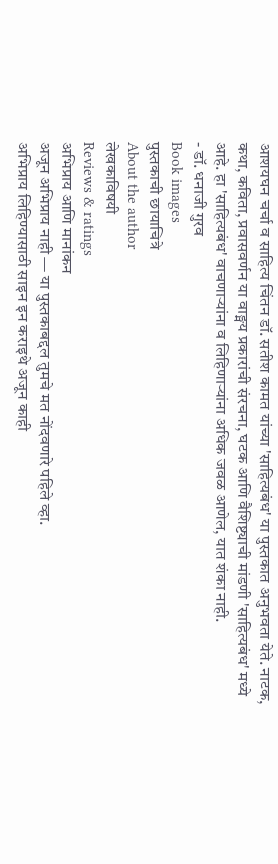आशयघन चर्चा व साहित्य चिंतन डॉ. सतीश कामत यांच्या 'साहित्यबंध' या पुस्तकात अनुभवता येते. नाटक, कथा, कविता, प्रवासवर्णन या वाङ्मय प्रकारांची संरचना, घटक आणि वैशिष्ट्याची मांडणी 'साहित्यबंध' मध्ये आहे. हा 'साहित्यबंध' वाचणाऱ्यांना व लिहिणाऱ्यांना अधिक जवळ आणेल, यात शंका नाही.
- डॉ. धनाजी गुरव
Book images
पुस्तकाची छायाचित्रे
About the author
लेखकाविषयी
Reviews & ratings
अभिप्राय आणि मानांकन
अजून अभिप्राय नाही — या पुस्तकाबद्दल तुमचे मत नोंदवणारे पहिले व्हा.
अभिप्राय लिहिण्यासाठी साइन इन कराइथे अजून काही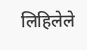लिहिलेले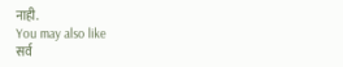नाही.
You may also like
सर्व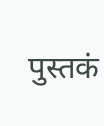पुस्तकं